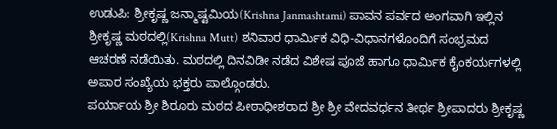ಉಡುಪಿ: ಶ್ರೀಕೃಷ್ಣ ಜನ್ಮಾಷ್ಟಮಿಯ(Krishna Janmashtami) ಪಾವನ ಪರ್ವದ ಅಂಗವಾಗಿ ಇಲ್ಲಿನ ಶ್ರೀಕೃಷ್ಣ ಮಠದಲ್ಲಿ(Krishna Mutt) ಶನಿವಾರ ಧಾರ್ಮಿಕ ವಿಧಿ-ವಿಧಾನಗಳೊಂದಿಗೆ ಸಂಭ್ರಮದ ಆಚರಣೆ ನಡೆಯಿತು. ಮಠದಲ್ಲಿ ದಿನವಿಡೀ ನಡೆದ ವಿಶೇಷ ಪೂಜೆ ಹಾಗೂ ಧಾರ್ಮಿಕ ಕೈಂಕರ್ಯಗಳಲ್ಲಿ ಅಪಾರ ಸಂಖ್ಯೆಯ ಭಕ್ತರು ಪಾಲ್ಗೊಂಡರು.
ಪರ್ಯಾಯ ಶ್ರೀ ಶಿರೂರು ಮಠದ ಪೀಠಾಧೀಶರಾದ ಶ್ರೀ ಶ್ರೀ ವೇದವರ್ಧನ ತೀರ್ಥ ಶ್ರೀಪಾದರು ಶ್ರೀಕೃಷ್ಣ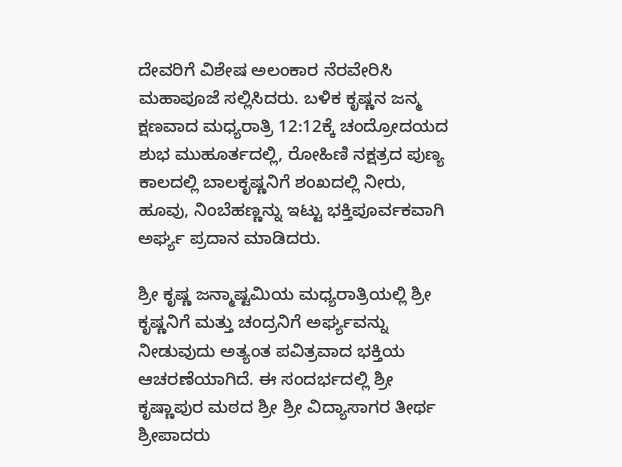ದೇವರಿಗೆ ವಿಶೇಷ ಅಲಂಕಾರ ನೆರವೇರಿಸಿ ಮಹಾಪೂಜೆ ಸಲ್ಲಿಸಿದರು. ಬಳಿಕ ಕೃಷ್ಣನ ಜನ್ಮ ಕ್ಷಣವಾದ ಮಧ್ಯರಾತ್ರಿ 12:12ಕ್ಕೆ ಚಂದ್ರೋದಯದ ಶುಭ ಮುಹೂರ್ತದಲ್ಲಿ, ರೋಹಿಣಿ ನಕ್ಷತ್ರದ ಪುಣ್ಯ ಕಾಲದಲ್ಲಿ ಬಾಲಕೃಷ್ಣನಿಗೆ ಶಂಖದಲ್ಲಿ ನೀರು, ಹೂವು, ನಿಂಬೆಹಣ್ಣನ್ನು ಇಟ್ಟು ಭಕ್ತಿಪೂರ್ವಕವಾಗಿ ಅರ್ಘ್ಯ ಪ್ರದಾನ ಮಾಡಿದರು.

ಶ್ರೀ ಕೃಷ್ಣ ಜನ್ಮಾಷ್ಟಮಿಯ ಮಧ್ಯರಾತ್ರಿಯಲ್ಲಿ ಶ್ರೀ ಕೃಷ್ಣನಿಗೆ ಮತ್ತು ಚಂದ್ರನಿಗೆ ಅರ್ಘ್ಯವನ್ನು ನೀಡುವುದು ಅತ್ಯಂತ ಪವಿತ್ರವಾದ ಭಕ್ತಿಯ ಆಚರಣೆಯಾಗಿದೆ. ಈ ಸಂದರ್ಭದಲ್ಲಿ ಶ್ರೀ ಕೃಷ್ಣಾಪುರ ಮಠದ ಶ್ರೀ ಶ್ರೀ ವಿದ್ಯಾಸಾಗರ ತೀರ್ಥ ಶ್ರೀಪಾದರು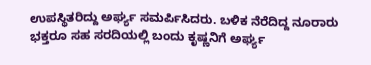ಉಪಸ್ಥಿತರಿದ್ದು ಅರ್ಘ್ಯ ಸಮರ್ಪಿಸಿದರು. ಬಳಿಕ ನೆರೆದಿದ್ದ ನೂರಾರು ಭಕ್ತರೂ ಸಹ ಸರದಿಯಲ್ಲಿ ಬಂದು ಕೃಷ್ಣನಿಗೆ ಅರ್ಘ್ಯ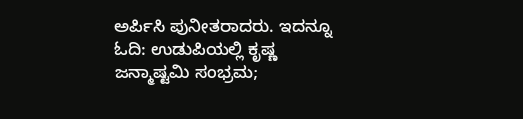ಅರ್ಪಿಸಿ ಪುನೀತರಾದರು. ಇದನ್ನೂ ಓದಿ: ಉಡುಪಿಯಲ್ಲಿ ಕೃಷ್ಣ ಜನ್ಮಾಷ್ಟಮಿ ಸಂಭ್ರಮ;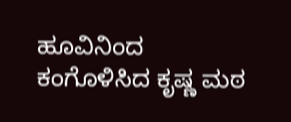ಹೂವಿನಿಂದ ಕಂಗೊಳಿಸಿದ ಕೃಷ್ಣ ಮಠ